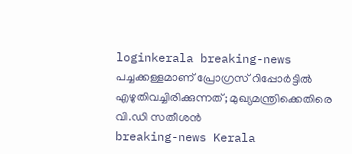loginkerala breaking-news പച്ചക്കള്ളമാണ് പ്രോഗ്രസ് റിപ്പോർട്ടിൽ എഴുതിവച്ചിരിക്കുന്നത്; മുഖ്യമന്ത്രിക്കെതിരെ വി.ഡി സതീശൻ
breaking-news Kerala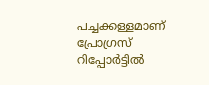പച്ചക്കള്ളമാണ് പ്രോഗ്രസ് റിപ്പോർട്ടിൽ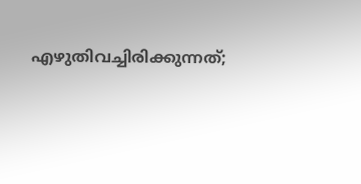എഴുതിവച്ചിരിക്കുന്നത്;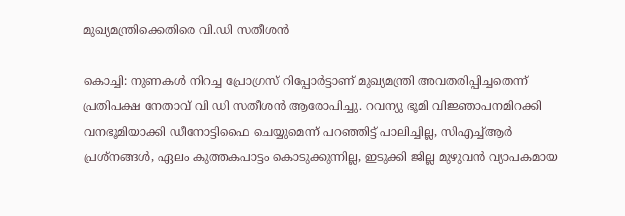മുഖ്യമന്ത്രിക്കെതിരെ വി.ഡി സതീശൻ

കൊച്ചി: നുണകൾ നിറച്ച പ്രോഗ്രസ് റിപ്പോർട്ടാണ് മുഖ്യമന്ത്രി അവതരിപ്പിച്ചതെന്ന് പ്രതിപക്ഷ നേതാവ് വി ഡി സതീശൻ ആരോപിച്ചു. റവന്യു ഭൂമി വിജ്ഞാപനമിറക്കി വനഭൂമിയാക്കി ഡീനോട്ടിഫൈ ചെയ്യുമെന്ന് പറഞ്ഞിട്ട് പാലിച്ചില്ല, സിഎച്ച്ആർ പ്രശ്‌നങ്ങൾ, ഏലം കുത്തകപാട്ടം കൊടുക്കുന്നില്ല, ഇടുക്കി ജില്ല മുഴുവൻ വ്യാപകമായ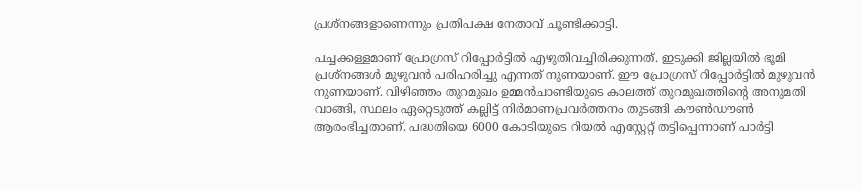പ്രശ്‌നങ്ങളാണെന്നും പ്രതിപക്ഷ നേതാവ് ചൂണ്ടിക്കാട്ടി.

പച്ചക്കള്ളമാണ് പ്രോഗ്രസ് റിപ്പോർട്ടിൽ എഴുതിവച്ചിരിക്കുന്നത്. ഇടുക്കി ജില്ലയിൽ ഭൂമി പ്രശ്‌നങ്ങൾ മുഴുവൻ പരിഹരിച്ചു എന്നത് നുണയാണ്. ഈ പ്രോഗ്രസ് റിപ്പോർട്ടിൽ മുഴുവൻ നുണയാണ്. വിഴിഞ്ഞം തുറമുഖം ഉമ്മൻചാണ്ടിയുടെ കാലത്ത് തുറമുഖത്തിന്റെ അനുമതി വാങ്ങി, സ്ഥലം ഏറ്റെടുത്ത് കല്ലിട്ട് നിർമാണപ്രവർത്തനം തുടങ്ങി കൗൺഡൗൺ ആരംഭിച്ചതാണ്. പദ്ധതിയെ 6000 കോടിയുടെ റിയൽ എസ്റ്റേറ്റ് തട്ടിപ്പെന്നാണ് പാർട്ടി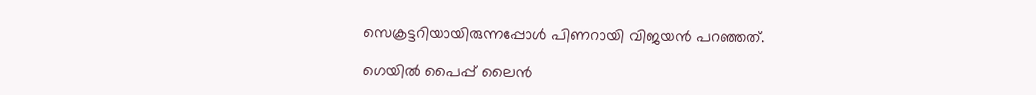സെക്രട്ടറിയായിരുന്നപ്പോൾ പിണറായി വിജയൻ പറഞ്ഞത്.

ഗെയിൽ പൈപ്പ് ലൈൻ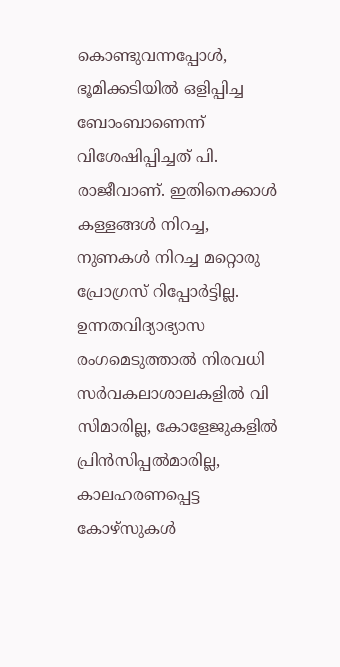കൊണ്ടുവന്നപ്പോൾ, ഭൂമിക്കടിയിൽ ഒളിപ്പിച്ച ബോംബാണെന്ന് വിശേഷിപ്പിച്ചത് പി. രാജീവാണ്. ഇതിനെക്കാൾ കള്ളങ്ങൾ നിറച്ച, നുണകൾ നിറച്ച മറ്റൊരു പ്രോഗ്രസ് റിപ്പോർട്ടില്ല. ഉന്നതവിദ്യാഭ്യാസ രംഗമെടുത്താൽ നിരവധി സർവകലാശാലകളിൽ വി സിമാരില്ല, കോളേജുകളിൽ പ്രിൻസിപ്പൽമാരില്ല, കാലഹരണപ്പെട്ട കോഴ്‌സുകൾ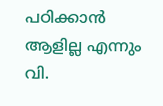പഠിക്കാൻ ആളില്ല എന്നും വി.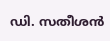ഡി. സതീശൻ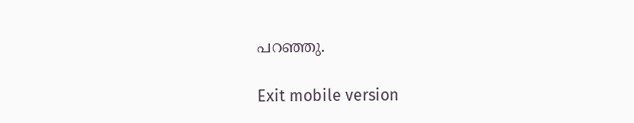പറഞ്ഞു.

Exit mobile version